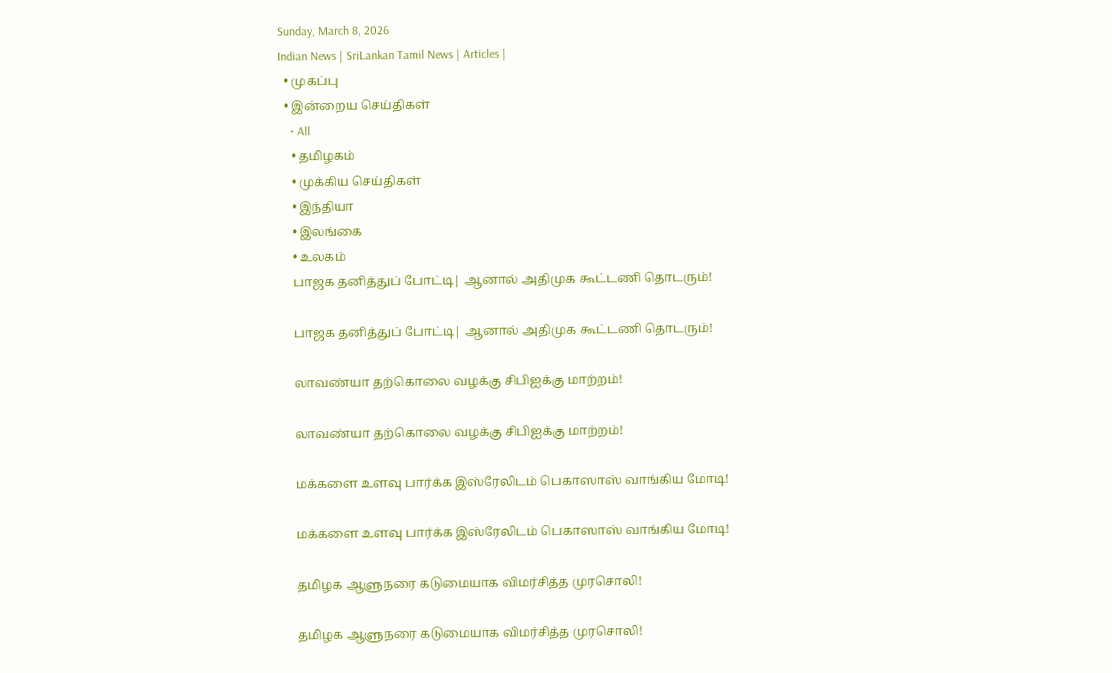Sunday, March 8, 2026
Indian News | SriLankan Tamil News | Articles |
  • முகப்பு
  • இன்றைய செய்திகள்
    • All
    • தமிழகம்
    • முக்கிய செய்திகள்
    • இந்தியா
    • இலங்கை
    • உலகம்
    பாஜக தனித்துப் போட்டி| ஆனால் அதிமுக கூட்டணி தொடரும்!

    பாஜக தனித்துப் போட்டி| ஆனால் அதிமுக கூட்டணி தொடரும்!

    லாவண்யா தற்கொலை வழக்கு சிபிஐக்கு மாற்றம்!

    லாவண்யா தற்கொலை வழக்கு சிபிஐக்கு மாற்றம்!

    மக்களை உளவு பார்க்க இஸ்ரேலிடம் பெகாஸாஸ் வாங்கிய மோடி!

    மக்களை உளவு பார்க்க இஸ்ரேலிடம் பெகாஸாஸ் வாங்கிய மோடி!

    தமிழக ஆளுநரை கடுமையாக விமர்சித்த முரசொலி!

    தமிழக ஆளுநரை கடுமையாக விமர்சித்த முரசொலி!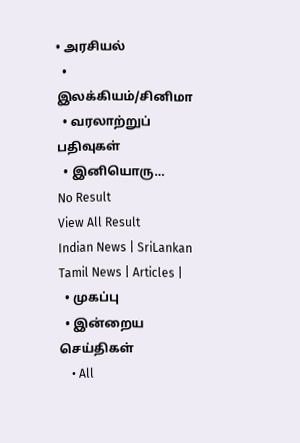• அரசியல்
  • இலக்கியம்/சினிமா
  • வரலாற்றுப் பதிவுகள்
  • இனியொரு…
No Result
View All Result
Indian News | SriLankan Tamil News | Articles |
  • முகப்பு
  • இன்றைய செய்திகள்
    • All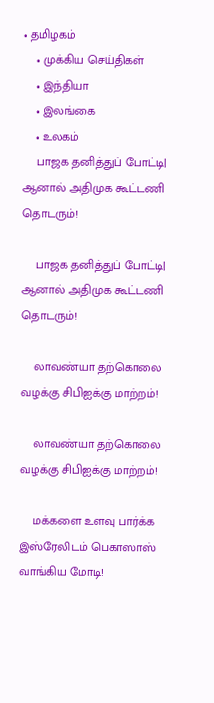• தமிழகம்
    • முக்கிய செய்திகள்
    • இந்தியா
    • இலங்கை
    • உலகம்
    பாஜக தனித்துப் போட்டி| ஆனால் அதிமுக கூட்டணி தொடரும்!

    பாஜக தனித்துப் போட்டி| ஆனால் அதிமுக கூட்டணி தொடரும்!

    லாவண்யா தற்கொலை வழக்கு சிபிஐக்கு மாற்றம்!

    லாவண்யா தற்கொலை வழக்கு சிபிஐக்கு மாற்றம்!

    மக்களை உளவு பார்க்க இஸ்ரேலிடம் பெகாஸாஸ் வாங்கிய மோடி!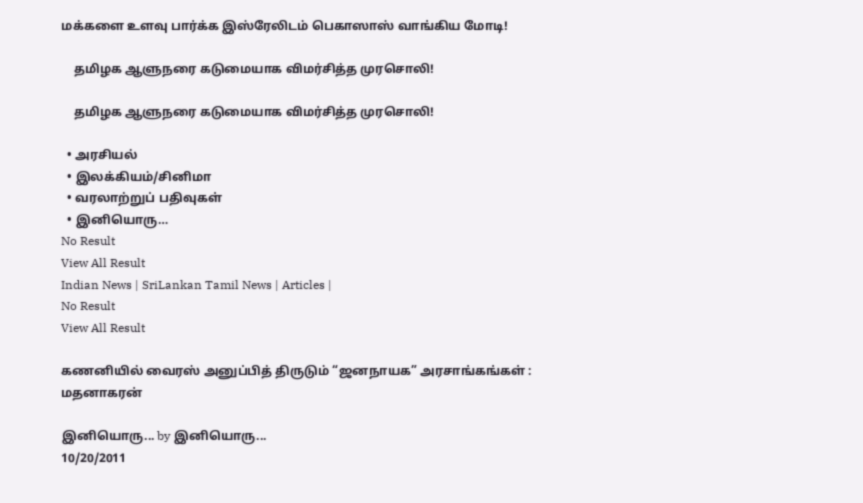மக்களை உளவு பார்க்க இஸ்ரேலிடம் பெகாஸாஸ் வாங்கிய மோடி!

    தமிழக ஆளுநரை கடுமையாக விமர்சித்த முரசொலி!

    தமிழக ஆளுநரை கடுமையாக விமர்சித்த முரசொலி!

  • அரசியல்
  • இலக்கியம்/சினிமா
  • வரலாற்றுப் பதிவுகள்
  • இனியொரு…
No Result
View All Result
Indian News | SriLankan Tamil News | Articles |
No Result
View All Result

கணனியில் வைரஸ் அனுப்பித் திருடும் “ஜனநாயக” அரசாங்கங்கள் : மதனாகரன்

இனியொரு... by இனியொரு...
10/20/2011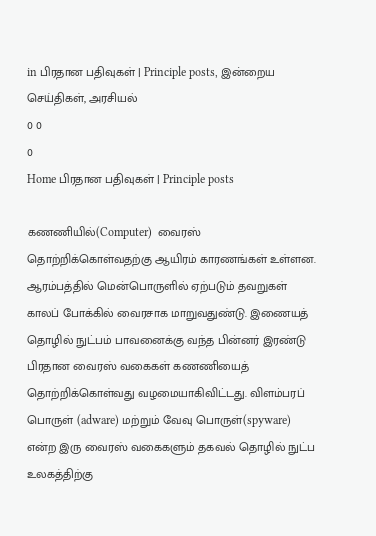in பிரதான பதிவுகள் | Principle posts, இன்றைய செய்திகள், அரசியல்
0 0
0
Home பிரதான பதிவுகள் | Principle posts

கணணியில்(Computer)  வைரஸ் தொற்றிக்கொள்வதற்கு ஆயிரம் காரணங்கள் உள்ளன. ஆரம்பத்தில் மென்பொருளில் ஏற்படும் தவறுகள் காலப் போக்கில் வைரசாக மாறுவதுண்டு. இணையத் தொழில் நுட்பம் பாவனைக்கு வந்த பின்னர் இரண்டு பிரதான வைரஸ் வகைகள் கணணியைத் தொற்றிக்கொள்வது வழமையாகிவிட்டது. விளம்பரப் பொருள் (adware) மற்றும் வேவு பொருள்(spyware) என்ற இரு வைரஸ் வகைகளும் தகவல் தொழில் நுட்ப உலகத்திற்கு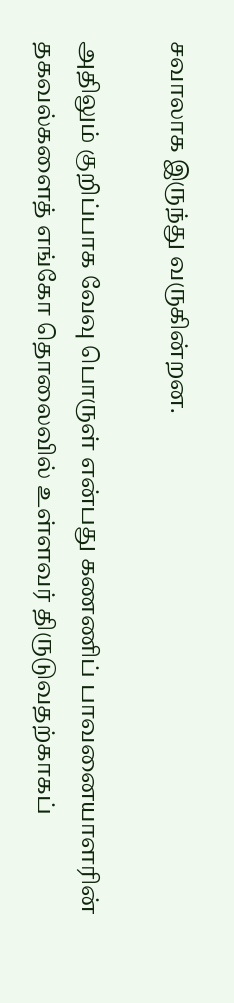சவாலாக இருந்து வருகின்றன.

அதிலும் குறிப்பாக வேவு பொருள் என்பது கணணிப் பாவனையாளரின் தகவல்களைத் எங்கோ தொலைவில் உள்ளவர் திருடுவதற்காகப்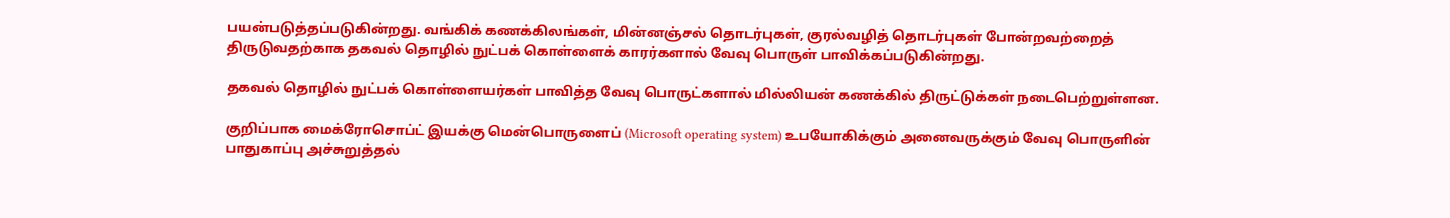பயன்படுத்தப்படுகின்றது. வங்கிக் கணக்கிலங்கள், மின்னஞ்சல் தொடர்புகள், குரல்வழித் தொடர்புகள் போன்றவற்றைத் திருடுவதற்காக தகவல் தொழில் நுட்பக் கொள்ளைக் காரர்களால் வேவு பொருள் பாவிக்கப்படுகின்றது.

தகவல் தொழில் நுட்பக் கொள்ளையர்கள் பாவித்த வேவு பொருட்களால் மில்லியன் கணக்கில் திருட்டுக்கள் நடைபெற்றுள்ளன.

குறிப்பாக மைக்ரோசொப்ட் இயக்கு மென்பொருளைப் (Microsoft operating system) உபயோகிக்கும் அனைவருக்கும் வேவு பொருளின் பாதுகாப்பு அச்சுறுத்தல்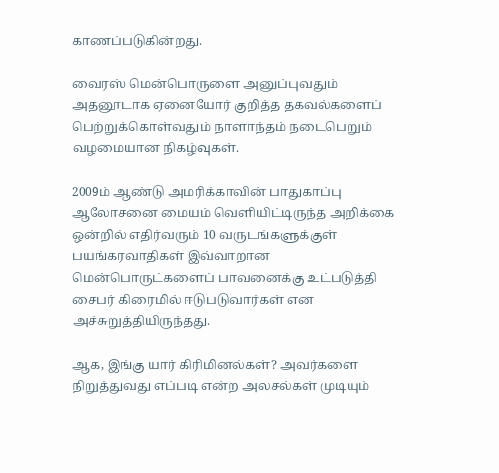காணப்படுகின்றது.

வைரஸ் மென்பொருளை அனுப்புவதும் அதனூடாக ஏனையோர் குறித்த தகவல்களைப் பெற்றுக்கொள்வதும் நாளாந்தம் நடைபெறும் வழமையான நிகழ்வுகள்.

2009ம் ஆண்டு அமரிக்காவின் பாதுகாப்பு ஆலோசனை மையம் வெளியிட்டிருந்த அறிக்கை ஒன்றில் எதிர்வரும் 10 வருடங்களுக்குள் பயங்கரவாதிகள் இவ்வாறான மென்பொருட்களைப் பாவனைக்கு உட்படுத்தி சைபர் கிரைமில் ஈடுபடுவார்கள் என அச்சுறுத்தியிருந்தது.

ஆக, இங்கு யார் கிரிமினல்கள்? அவர்களை நிறுத்துவது எப்படி என்ற அலசல்கள் முடியும்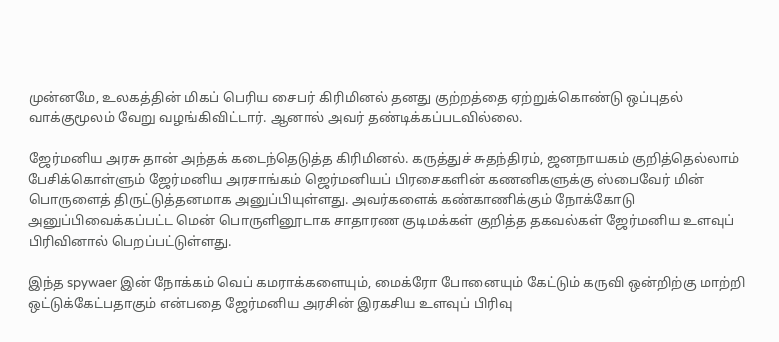முன்னமே, உலகத்தின் மிகப் பெரிய சைபர் கிரிமினல் தனது குற்றத்தை ஏற்றுக்கொண்டு ஒப்புதல் வாக்குமூலம் வேறு வழங்கிவிட்டார். ஆனால் அவர் தண்டிக்கப்படவில்லை.

ஜேர்மனிய அரசு தான் அந்தக் கடைந்தெடுத்த கிரிமினல். கருத்துச் சுதந்திரம், ஜனநாயகம் குறித்தெல்லாம் பேசிக்கொள்ளும் ஜேர்மனிய அரசாங்கம் ஜெர்மனியப் பிரசைகளின் கணனிகளுக்கு ஸ்பைவேர் மின் பொருளைத் திருட்டுத்தனமாக அனுப்பியுள்ளது. அவர்களைக் கண்காணிக்கும் நோக்கோடு அனுப்பிவைக்கப்பட்ட மென் பொருளினூடாக சாதாரண குடிமக்கள் குறித்த தகவல்கள் ஜேர்மனிய உளவுப் பிரிவினால் பெறப்பட்டுள்ளது.

இந்த spywaer இன் நோக்கம் வெப் கமராக்களையும், மைக்ரோ போனையும் கேட்டும் கருவி ஒன்றிற்கு மாற்றி ஒட்டுக்கேட்பதாகும் என்பதை ஜேர்மனிய அரசின் இரகசிய உளவுப் பிரிவு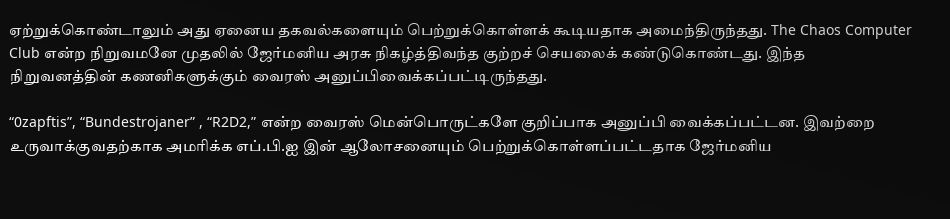ஏற்றுக்கொண்டாலும் அது ஏனைய தகவல்களையும் பெற்றுக்கொள்ளக் கூடியதாக அமைந்திருந்தது. The Chaos Computer Club என்ற நிறுவமனே முதலில் ஜேர்மனிய அரசு நிகழ்த்திவந்த குற்றச் செயலைக் கண்டுகொண்டது. இந்த நிறுவனத்தின் கணனிகளுக்கும் வைரஸ் அனுப்பிவைக்கப்பட்டிருந்தது.

“0zapftis”, “Bundestrojaner” , “R2D2,” என்ற வைரஸ் மென்பொருட்களே குறிப்பாக அனுப்பி வைக்கப்பட்டன. இவற்றை உருவாக்குவதற்காக அமரிக்க எப்.பி.ஐ இன் ஆலோசனையும் பெற்றுக்கொள்ளப்பட்டதாக ஜேர்மனிய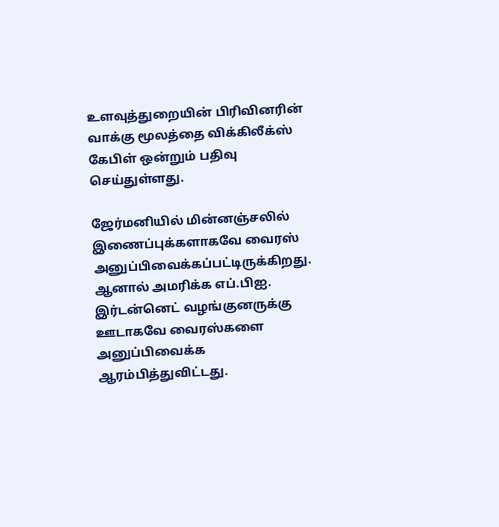உளவுத்துறையின் பிரிவினரின் வாக்கு மூலத்தை விக்கிலீக்ஸ் கேபிள் ஒன்றும் பதிவு செய்துள்ளது.

ஜேர்மனியில் மின்னஞ்சலில் இணைப்புக்களாகவே வைரஸ் அனுப்பிவைக்கப்பட்டிருக்கிறது. ஆனால் அமரிக்க எப்.பிஐ. இர்டன்னெட் வழங்குனருக்கு ஊடாகவே வைரஸ்களை அனுப்பிவைக்க ஆரம்பித்துவிட்டது.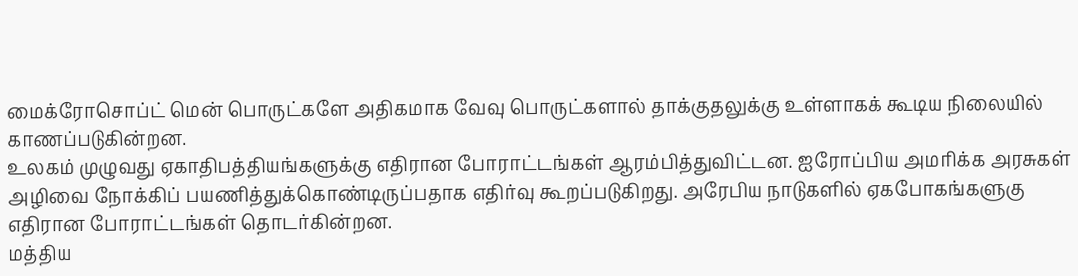மைக்ரோசொப்ட் மென் பொருட்களே அதிகமாக வேவு பொருட்களால் தாக்குதலுக்கு உள்ளாகக் கூடிய நிலையில் காணப்படுகின்றன.
உலகம் முழுவது ஏகாதிபத்தியங்களுக்கு எதிரான போராட்டங்கள் ஆரம்பித்துவிட்டன. ஐரோப்பிய அமரிக்க அரசுகள் அழிவை நோக்கிப் பயணித்துக்கொண்டிருப்பதாக எதிர்வு கூறப்படுகிறது. அரேபிய நாடுகளில் ஏகபோகங்களுகு எதிரான போராட்டங்கள் தொடர்கின்றன.
மத்திய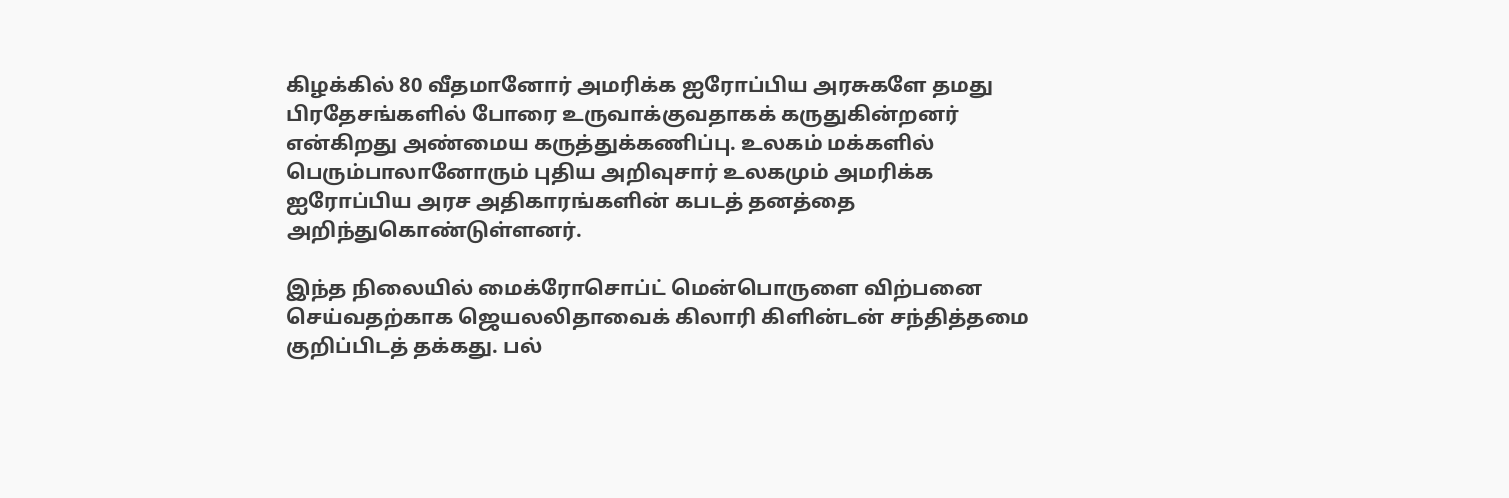கிழக்கில் 80 வீதமானோர் அமரிக்க ஐரோப்பிய அரசுகளே தமது பிரதேசங்களில் போரை உருவாக்குவதாகக் கருதுகின்றனர் என்கிறது அண்மைய கருத்துக்கணிப்பு. உலகம் மக்களில் பெரும்பாலானோரும் புதிய அறிவுசார் உலகமும் அமரிக்க ஐரோப்பிய அரச அதிகாரங்களின் கபடத் தனத்தை அறிந்துகொண்டுள்ளனர்.

இந்த நிலையில் மைக்ரோசொப்ட் மென்பொருளை விற்பனை செய்வதற்காக ஜெயலலிதாவைக் கிலாரி கிளின்டன் சந்தித்தமை குறிப்பிடத் தக்கது. பல்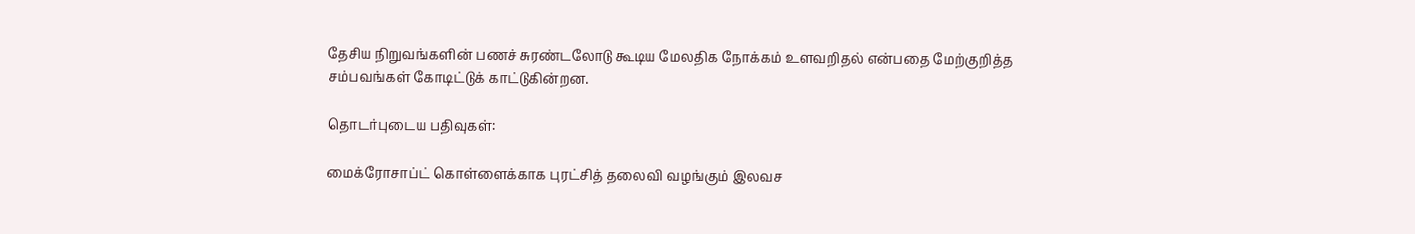தேசிய நிறுவங்களின் பணச் சுரண்டலோடு கூடிய மேலதிக நோக்கம் உளவறிதல் என்பதை மேற்குறித்த சம்பவங்கள் கோடிட்டுக் காட்டுகின்றன.

தொடர்புடைய பதிவுகள்:

மைக்ரோசாப்ட் கொள்ளைக்காக புரட்சித் தலைவி வழங்கும் இலவச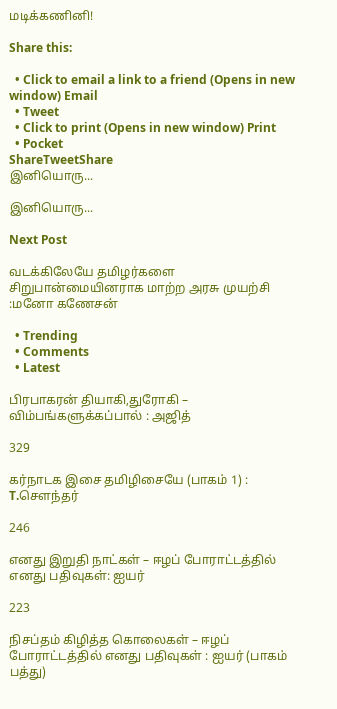மடிக்கணினி!

Share this:

  • Click to email a link to a friend (Opens in new window) Email
  • Tweet
  • Click to print (Opens in new window) Print
  • Pocket
ShareTweetShare
இனியொரு...

இனியொரு...

Next Post

வடக்கிலேயே தமிழர்களை சிறுபான்மையினராக மாற்ற அரசு முயற்சி :மனோ கணேசன்

  • Trending
  • Comments
  • Latest

பிரபாகரன் தியாகி,துரோகி – விம்பங்களுக்கப்பால் : அஜித்

329

கர்நாடக இசை தமிழிசையே (பாகம் 1) : T.செளந்தர்

246

எனது இறுதி நாட்கள் – ஈழப் போராட்டத்தில் எனது பதிவுகள்: ஐயர்

223

நிசப்தம் கிழித்த கொலைகள் – ஈழப் போராட்டத்தில் எனது பதிவுகள் : ஐயர் (பாகம் பத்து)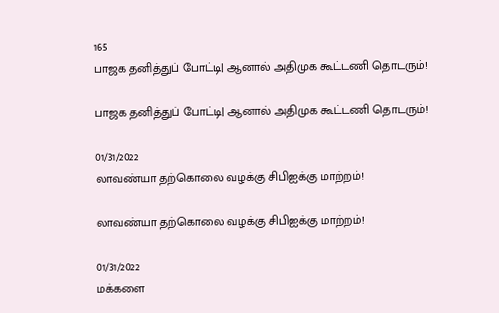165
பாஜக தனித்துப் போட்டி| ஆனால் அதிமுக கூட்டணி தொடரும்!

பாஜக தனித்துப் போட்டி| ஆனால் அதிமுக கூட்டணி தொடரும்!

01/31/2022
லாவண்யா தற்கொலை வழக்கு சிபிஐக்கு மாற்றம்!

லாவண்யா தற்கொலை வழக்கு சிபிஐக்கு மாற்றம்!

01/31/2022
மக்களை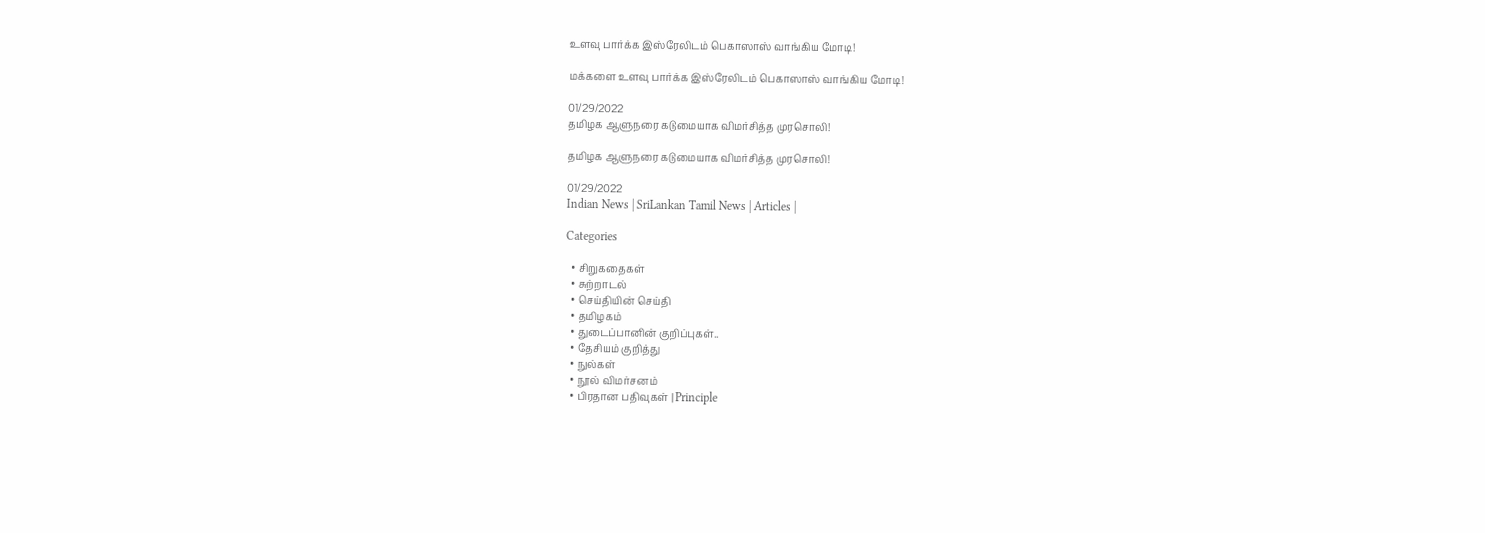உளவு பார்க்க இஸ்ரேலிடம் பெகாஸாஸ் வாங்கிய மோடி!

மக்களை உளவு பார்க்க இஸ்ரேலிடம் பெகாஸாஸ் வாங்கிய மோடி!

01/29/2022
தமிழக ஆளுநரை கடுமையாக விமர்சித்த முரசொலி!

தமிழக ஆளுநரை கடுமையாக விமர்சித்த முரசொலி!

01/29/2022
Indian News | SriLankan Tamil News | Articles |

Categories

  • சிறுகதைகள்
  • சுற்றாடல்
  • செய்தியின் செய்தி
  • தமிழகம்
  • துடைப்பானின் குறிப்புகள்..
  • தேசியம் குறித்து
  • நுல்கள்
  • நூல் விமர்சனம்
  • பிரதான பதிவுகள் | Principle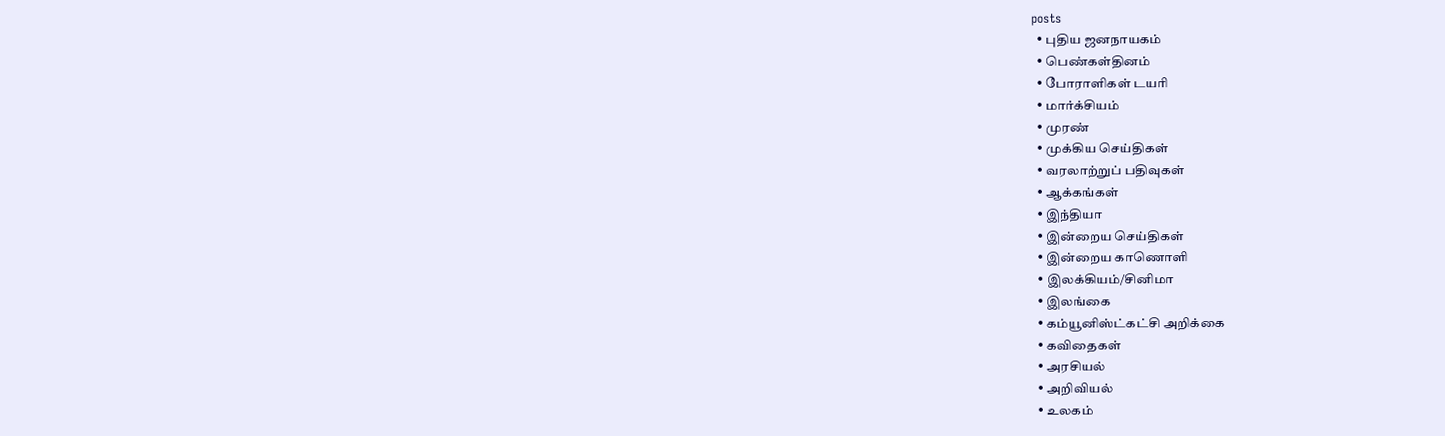posts
  • புதிய ஜனநாயகம்
  • பெண்கள்தினம்
  • போராளிகள் டயரி
  • மார்க்சியம்
  • முரண்
  • முக்கிய செய்திகள்
  • வரலாற்றுப் பதிவுகள்
  • ஆக்கங்கள்
  • இந்தியா
  • இன்றைய செய்திகள்
  • இன்றைய காணொளி
  • இலக்கியம்/சினிமா
  • இலங்கை
  • கம்யூனிஸ்ட்கட்சி அறிக்கை
  • கவிதைகள்
  • அரசியல்
  • அறிவியல்
  • உலகம்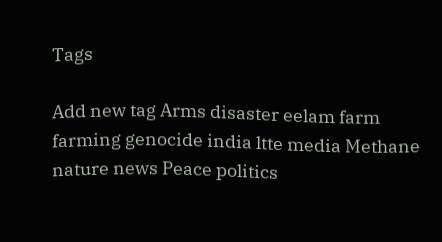Tags

Add new tag Arms disaster eelam farm farming genocide india ltte media Methane nature news Peace politics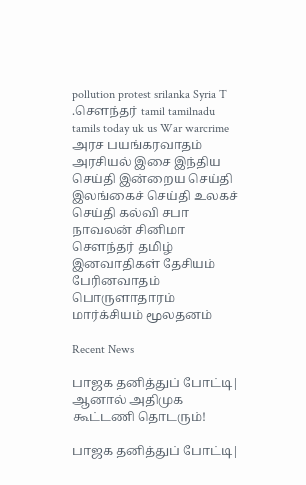pollution protest srilanka Syria T .சௌந்தர் tamil tamilnadu tamils today uk us War warcrime அரச பயங்கரவாதம் அரசியல் இசை இந்திய செய்தி இன்றைய செய்தி இலங்கைச் செய்தி உலகச் செய்தி கல்வி சபா நாவலன் சினிமா சௌந்தர் தமிழ் இனவாதிகள் தேசியம் பேரினவாதம் பொருளாதாரம் மார்க்சியம் மூலதனம்

Recent News

பாஜக தனித்துப் போட்டி| ஆனால் அதிமுக கூட்டணி தொடரும்!

பாஜக தனித்துப் போட்டி|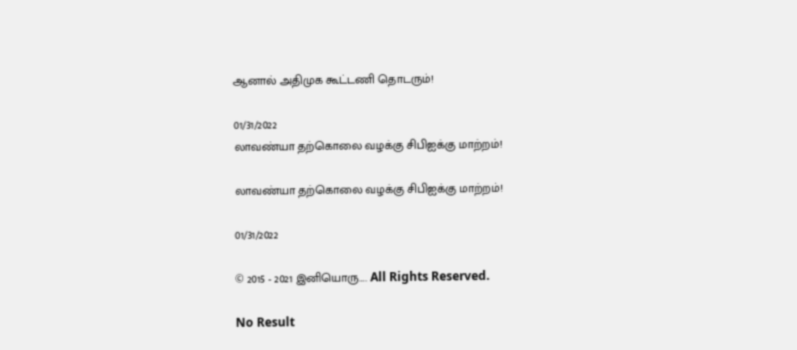ஆனால் அதிமுக கூட்டணி தொடரும்!

01/31/2022
லாவண்யா தற்கொலை வழக்கு சிபிஐக்கு மாற்றம்!

லாவண்யா தற்கொலை வழக்கு சிபிஐக்கு மாற்றம்!

01/31/2022

© 2015 - 2021 இனியொரு…. All Rights Reserved.

No Result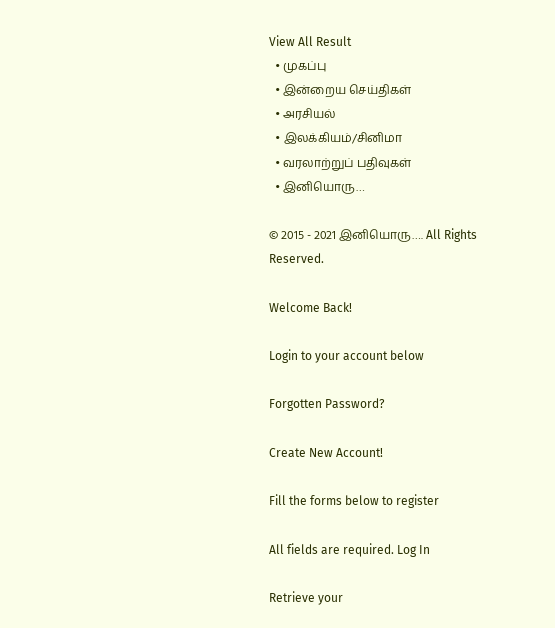View All Result
  • முகப்பு
  • இன்றைய செய்திகள்
  • அரசியல்
  • இலக்கியம்/சினிமா
  • வரலாற்றுப் பதிவுகள்
  • இனியொரு…

© 2015 - 2021 இனியொரு…. All Rights Reserved.

Welcome Back!

Login to your account below

Forgotten Password?

Create New Account!

Fill the forms below to register

All fields are required. Log In

Retrieve your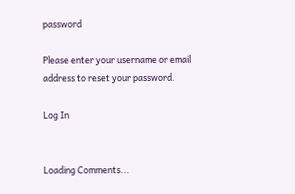password

Please enter your username or email address to reset your password.

Log In


Loading Comments...